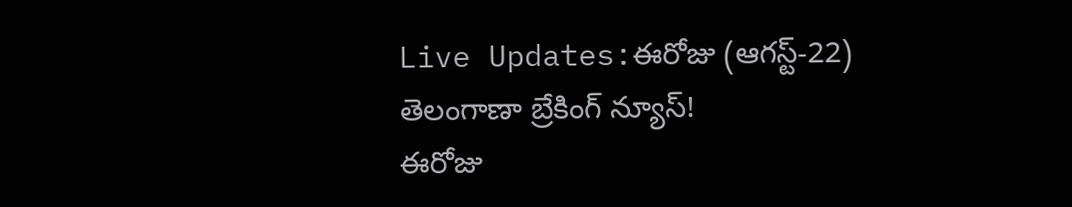Live Updates:ఈరోజు (ఆగస్ట్-22) తెలంగాణా బ్రేకింగ్ న్యూస్!
ఈరోజు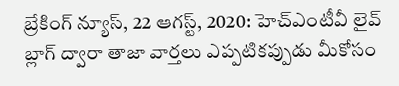బ్రేకింగ్ న్యూస్, 22 ఆగస్ట్, 2020: హెచ్ఎంటీవీ లైవ్ బ్లాగ్ ద్వారా తాజా వార్తలు ఎప్పటికప్పుడు మీకోసం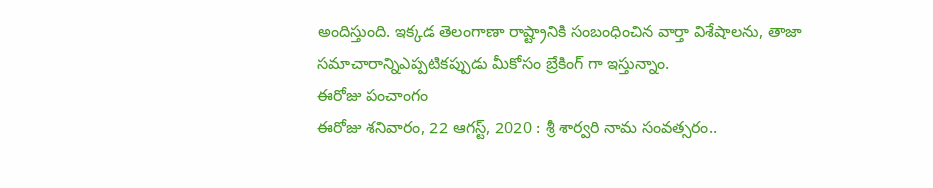అందిస్తుంది. ఇక్కడ తెలంగాణా రాష్ట్రానికి సంబంధించిన వార్తా విశేషాలను, తాజా సమాచారాన్నిఎప్పటికప్పుడు మీకోసం బ్రేకింగ్ గా ఇస్తున్నాం.
ఈరోజు పంచాంగం
ఈరోజు శనివారం, 22 ఆగస్ట్, 2020 : శ్రీ శార్వరి నామ సంవత్సరం..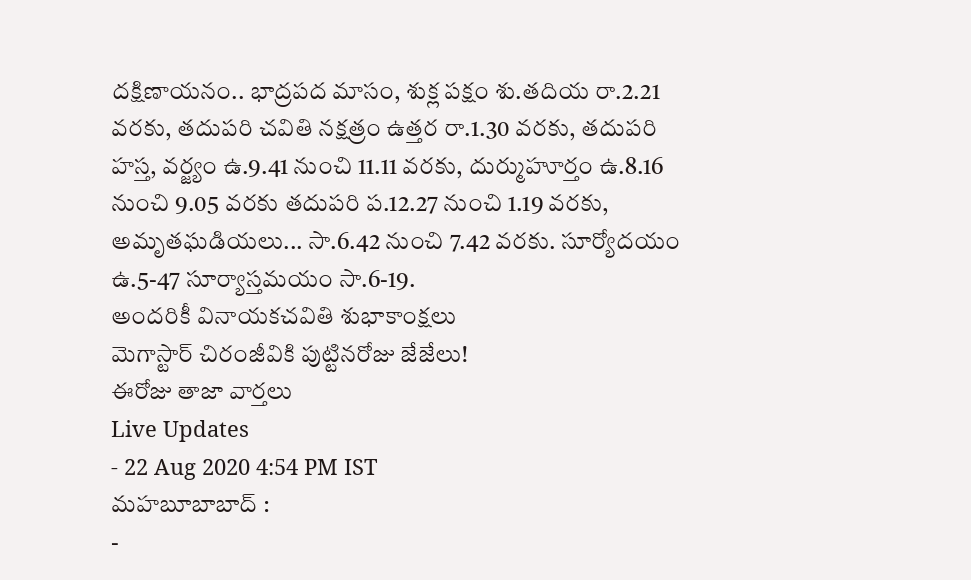దక్షిణాయనం.. భాద్రపద మాసం, శుక్ల పక్షం శు.తదియ రా.2.21 వరకు, తదుపరి చవితి నక్షత్రం ఉత్తర రా.1.30 వరకు, తదుపరి హస్త, వర్జ్యం ఉ.9.41 నుంచి 11.11 వరకు, దుర్ముహూర్తం ఉ.8.16 నుంచి 9.05 వరకు తదుపరి ప.12.27 నుంచి 1.19 వరకు, అమృతఘడియలు... సా.6.42 నుంచి 7.42 వరకు. సూర్యోదయం ఉ.5-47 సూర్యాస్తమయం సా.6-19.
అందరికీ వినాయకచవితి శుభాకాంక్షలు
మెగాస్టార్ చిరంజీవికి పుట్టినరోజు జేజేలు!
ఈరోజు తాజా వార్తలు
Live Updates
- 22 Aug 2020 4:54 PM IST
మహబూబాబాద్ :
-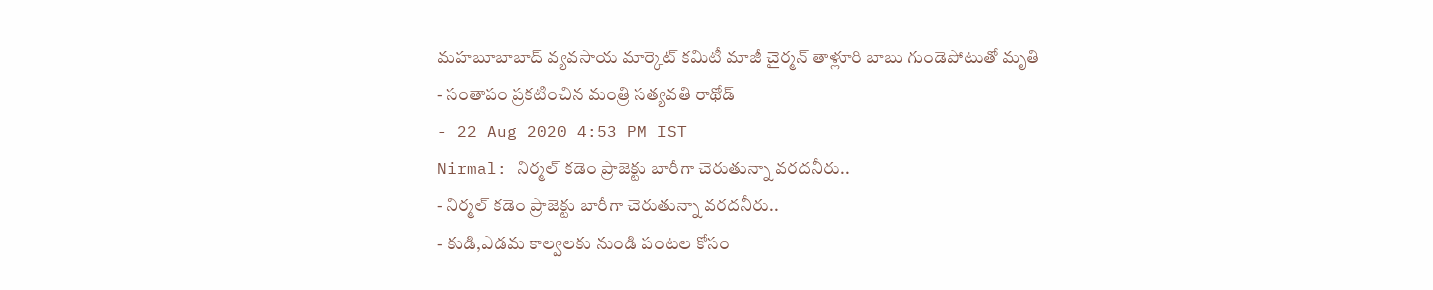మహబూబాబాద్ వ్యవసాయ మార్కెట్ కమిటీ మాజీ చైర్మన్ తాళ్లూరి బాబు గుండెపోటుతో మృతి
- సంతాపం ప్రకటించిన మంత్రి సత్యవతి రాథోడ్
- 22 Aug 2020 4:53 PM IST
Nirmal: నిర్మల్ కడెం ప్రాజెక్టు బారీగా చెరుతున్నా వరదనీరు..
- నిర్మల్ కడెం ప్రాజెక్టు బారీగా చెరుతున్నా వరదనీరు..
- కుడి,ఎడమ కాల్వలకు నుండి పంటల కోసం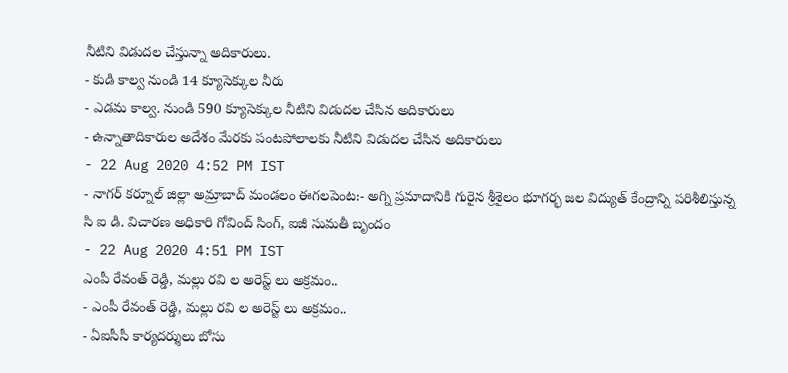నీటిని విడుదల చేస్తున్నా అదికారులు.
- కుడి కాల్వ నుండి 14 క్యూసెక్కుల నీరు
- ఎడమ కాల్వ. నుండి 590 క్యూసెక్కుల నీటిని విడుదల చేసిన అదికారులు
- ఉన్నాతాదికారుల అదేశం మేరకు పంటపోలాలకు నీటిని విడుదల చేసిన అదికారులు
- 22 Aug 2020 4:52 PM IST
- నాగర్ కర్నూల్ జిల్లా అమ్రాబాద్ మండలం ఈగలపెంట:- అగ్ని ప్రమాదానికి గురైన శ్రీశైలం భూగర్భ జల విద్యుత్ కేంద్రాన్ని పరిశీలిస్తున్న సి ఐ డి. విచారణ అధికారి గోవింద్ సింగ్, ఐజీ సుమతీ బృందం
- 22 Aug 2020 4:51 PM IST
ఎంపీ రేవంత్ రెడ్డి, మల్లు రవి ల అరెస్ట్ లు అక్రమం..
- ఎంపీ రేవంత్ రెడ్డి, మల్లు రవి ల అరెస్ట్ లు అక్రమం..
- ఏఐసీసీ కార్యదర్శులు బోసు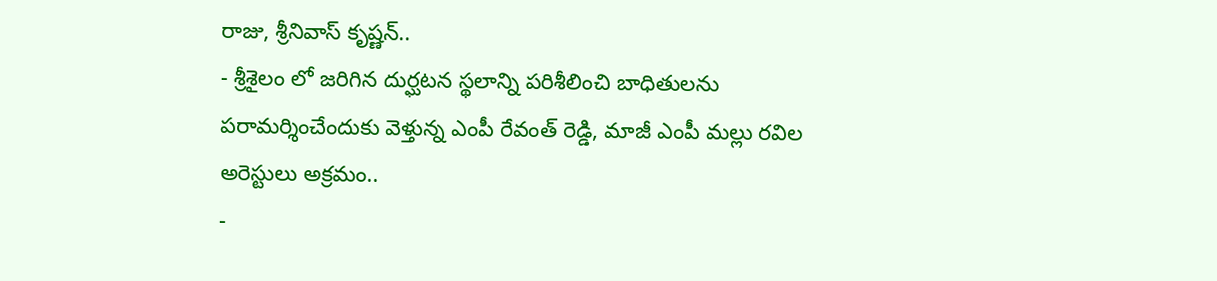రాజు, శ్రీనివాస్ కృష్ణన్..
- శ్రీశైలం లో జరిగిన దుర్ఘటన స్థలాన్ని పరిశీలించి బాధితులను పరామర్శించేందుకు వెళ్తున్న ఎంపీ రేవంత్ రెడ్డి, మాజీ ఎంపీ మల్లు రవిల అరెస్టులు అక్రమం..
-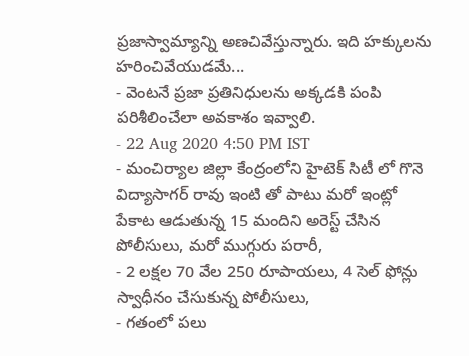ప్రజాస్వామ్యాన్ని అణచివేస్తున్నారు. ఇది హక్కులను హరించివేయుడమే...
- వెంటనే ప్రజా ప్రతినిధులను అక్కడకి పంపి పరిశీలించేలా అవకాశం ఇవ్వాలి.
- 22 Aug 2020 4:50 PM IST
- మంచిర్యాల జిల్లా కేంద్రంలోని హైటెక్ సిటీ లో గొనె విద్యాసాగర్ రావు ఇంటి తో పాటు మరో ఇంట్లో పేకాట ఆడుతున్న 15 మందిని అరెస్ట్ చేసిన పోలీసులు, మరో ముగ్గురు పరారీ,
- 2 లక్షల 70 వేల 250 రూపాయలు, 4 సెల్ ఫోన్లు స్వాధీనం చేసుకున్న పోలీసులు,
- గతంలో పలు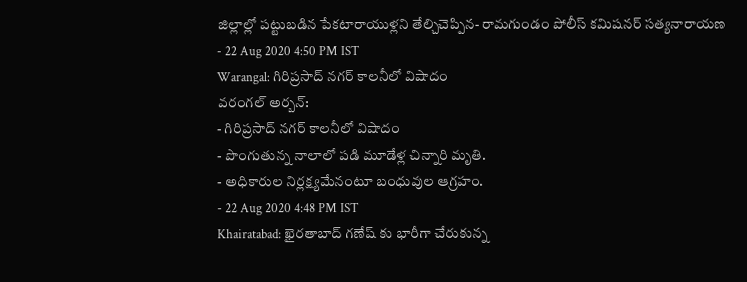జిల్లాల్లో పట్టుబడిన పేకటారాయుళ్లని తేల్చిచెప్పిన- రామగుండం పోలీస్ కమిషనర్ సత్యనారాయణ
- 22 Aug 2020 4:50 PM IST
Warangal: గిరిప్రసాద్ నగర్ కాలనీలో విషాదం
వరంగల్ అర్బన్:
- గిరిప్రసాద్ నగర్ కాలనీలో విషాదం
- పొంగుతున్న నాలాలో పడి మూడేళ్ల చిన్నారి మృతి.
- అధికారుల నిర్లక్ష్యమేనంటూ బంధువుల ఆగ్రహం.
- 22 Aug 2020 4:48 PM IST
Khairatabad: ఖైరతాబాద్ గణేష్ కు భారీగా చేరుకున్న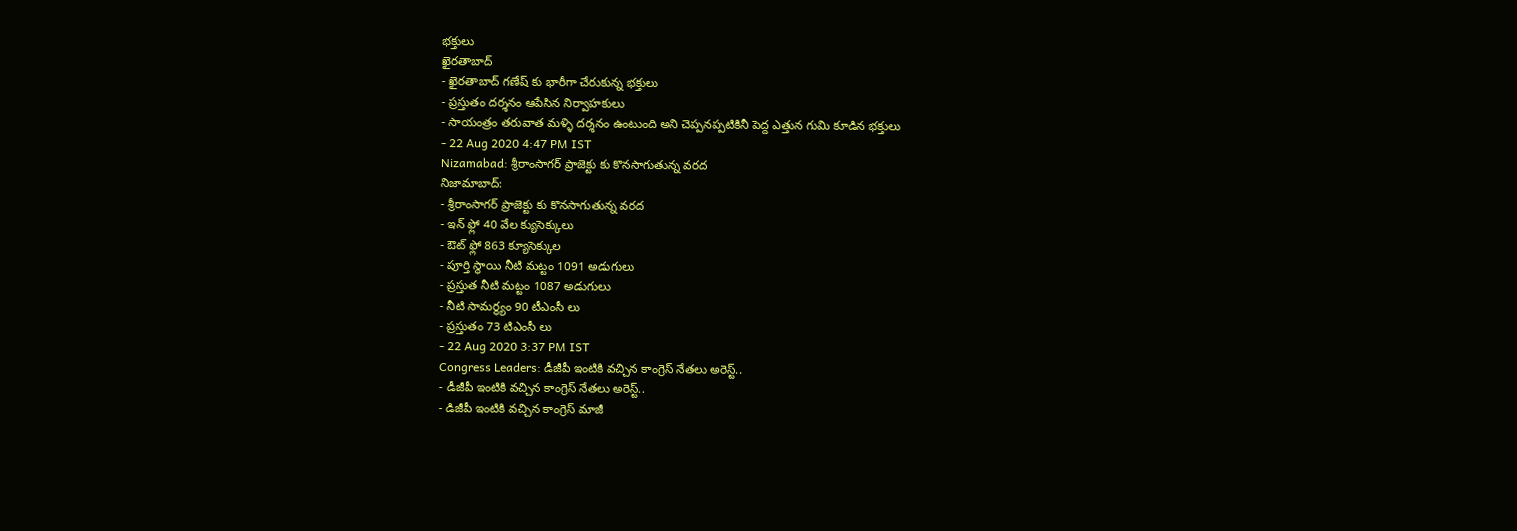భక్తులు
ఖైరతాబాద్
- ఖైరతాబాద్ గణేష్ కు భారీగా చేరుకున్న భక్తులు
- ప్రస్తుతం దర్శనం ఆపేసిన నిర్వాహకులు
- సాయంత్రం తరువాత మళ్ళి దర్శనం ఉంటుంది అని చెప్పనప్పటికినీ పెద్ద ఎత్తున గుమి కూడిన భక్తులు
- 22 Aug 2020 4:47 PM IST
Nizamabad: శ్రీరాంసాగర్ ప్రాజెక్టు కు కొనసాగుతున్న వరద
నిజామాబాద్:
- శ్రీరాంసాగర్ ప్రాజెక్టు కు కొనసాగుతున్న వరద
- ఇన్ ఫ్లో 40 వేల క్యుసెక్కులు
- ఔట్ ఫ్లో 863 క్యూసెక్కుల
- పూర్తి స్థాయి నీటి మట్టం 1091 అడుగులు
- ప్రస్తుత నీటి మట్టం 1087 అడుగులు
- నీటి సామర్థ్యం 90 టీఎంసీ లు
- ప్రస్తుతం 73 టిఎంసీ లు
- 22 Aug 2020 3:37 PM IST
Congress Leaders: డీజీపీ ఇంటికి వచ్చిన కాంగ్రెస్ నేతలు అరెస్ట్..
- డీజీపీ ఇంటికి వచ్చిన కాంగ్రెస్ నేతలు అరెస్ట్..
- డిజీపీ ఇంటికి వచ్చిన కాంగ్రెస్ మాజీ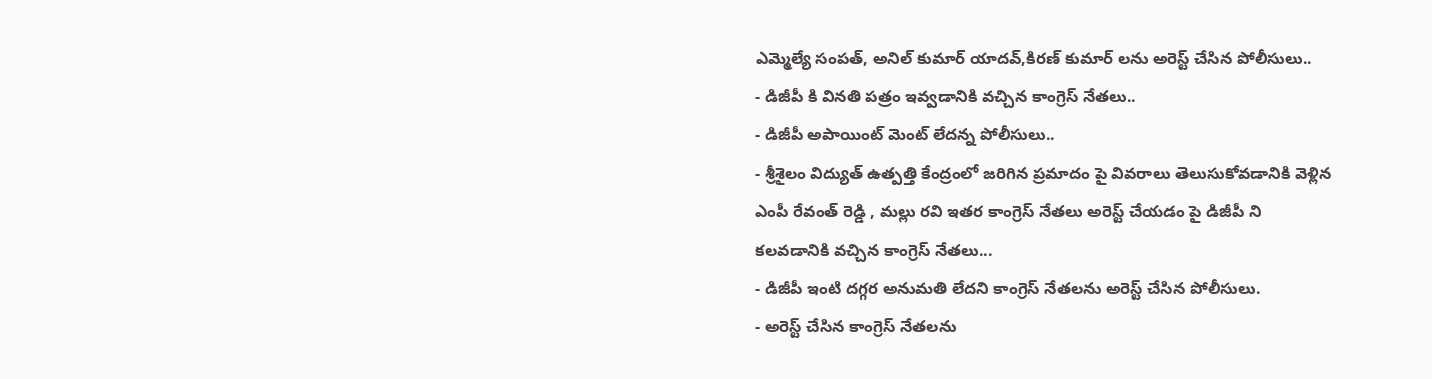ఎమ్మెల్యే సంపత్, అనిల్ కుమార్ యాదవ్,కిరణ్ కుమార్ లను అరెస్ట్ చేసిన పోలీసులు..
- డిజీపీ కి వినతి పత్రం ఇవ్వడానికి వచ్చిన కాంగ్రెస్ నేతలు..
- డిజీపీ అపాయింట్ మెంట్ లేదన్న పోలీసులు..
- శ్రీశైలం విద్యుత్ ఉత్పత్తి కేంద్రంలో జరిగిన ప్రమాదం పై వివరాలు తెలుసుకోవడానికి వెళ్లిన ఎంపీ రేవంత్ రెడ్డి , మల్లు రవి ఇతర కాంగ్రెస్ నేతలు అరెస్ట్ చేయడం పై డిజీపీ ని కలవడానికి వచ్చిన కాంగ్రెస్ నేతలు...
- డిజీపీ ఇంటి దగ్గర అనుమతి లేదని కాంగ్రెస్ నేతలను అరెస్ట్ చేసిన పోలీసులు.
- అరెస్ట్ చేసిన కాంగ్రెస్ నేతలను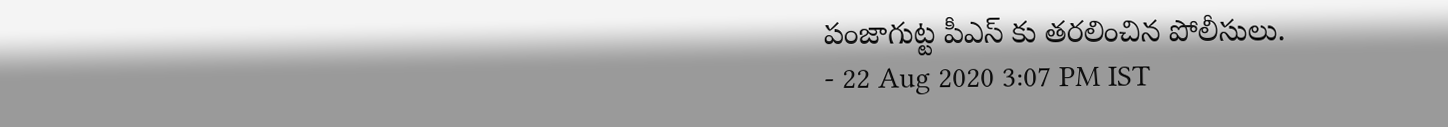పంజాగుట్ట పీఎస్ కు తరలించిన పోలీసులు.
- 22 Aug 2020 3:07 PM IST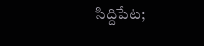సిద్దిపేట;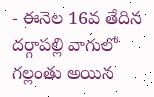- ఈనెల 16వ తేదిన దర్గాపల్లి వాగులో గల్లంతు అయిన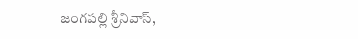జంగపల్లి శ్రీనివాస్,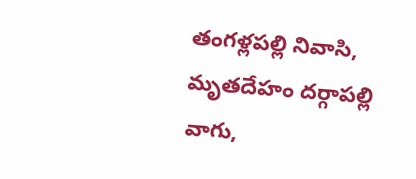తంగళ్లపల్లి నివాసి, మృతదేహం దర్గాపల్లి వాగు,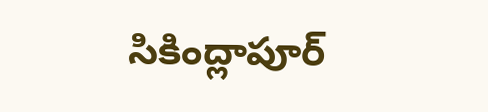సికింద్లాపూర్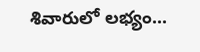శివారులో లభ్యం...